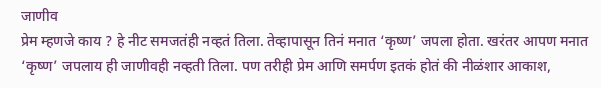जाणीव
प्रेम म्हणजे काय ? हे नीट समजतंही नव्हतं तिला. तेव्हापासून तिनं मनात ‘कृष्ण’ जपला होता. खरंतर आपण मनात ‘कृष्ण’ जपलाय ही जाणीवही नव्हती तिला. पण तरीही प्रेम आणि समर्पण इतकं होतं की नीळंशार आकाश,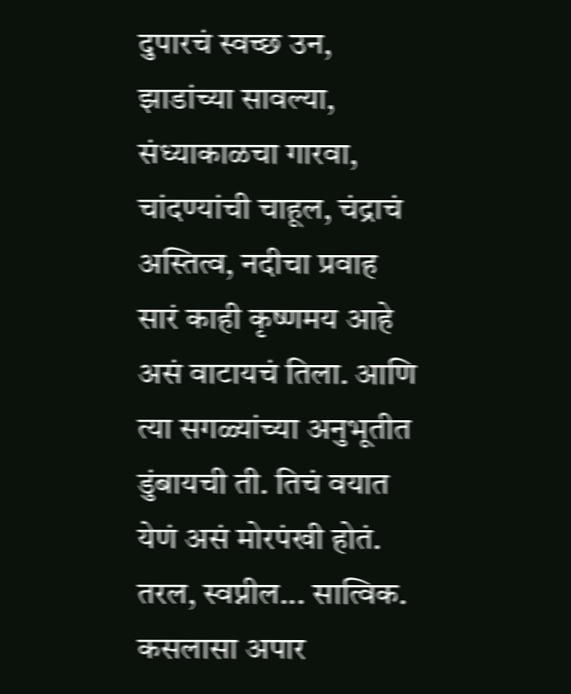दुपारचं स्वच्छ उन, झाडांच्या सावल्या, संध्याकाळचा गारवा, चांदण्यांची चाहूल, चंद्राचं अस्तित्व, नदीचा प्रवाह सारं काही कृष्णमय आहे असं वाटायचं तिला. आणि त्या सगळ्यांच्या अनुभूतीत डुंबायची ती. तिचं वयात येणं असं मोरपंखी होतं. तरल, स्वप्नील... सात्विक. कसलासा अपार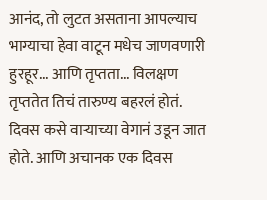आनंद, तो लुटत असताना आपल्याच भाग्याचा हेवा वाटून मधेच जाणवणारी हुरहूर... आणि तृप्तता... विलक्षण तृप्ततेत तिचं तारुण्य बहरलं होतं. दिवस कसे वाऱ्याच्या वेगानं उडून जात होते. आणि अचानक एक दिवस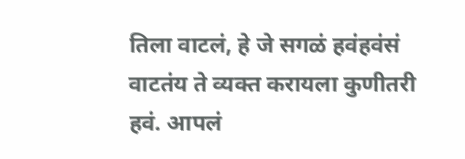तिला वाटलं, हे जे सगळं हवंहवंसं वाटतंय ते व्यक्त करायला कुणीतरी हवं. आपलं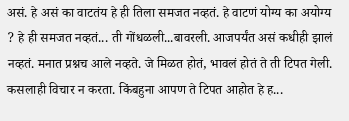असं. हे असं का वाटतंय हे ही तिला समजत नव्हतं. हे वाटणं योग्य का अयोग्य ? हे ही समजत नव्हतं... ती गोंधळली...बावरली. आजपर्यंत असं कधीही झालं नव्हतं. मनात प्रश्नच आले नव्हते. जे मिळत होतं, भावलं होतं ते ती टिपत गेली. कसलाही विचार न करता. किंबहुना आपण ते टिपत आहोत हे ह...